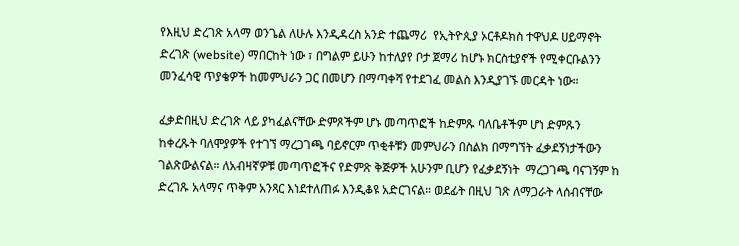የእዚህ ድረገጽ አላማ ወንጌል ለሁሉ እንዲዳረስ አንድ ተጨማሪ  የኢትዮጲያ ኦርቶዶክስ ተዋህዶ ሀይማኖት ድረገጽ (website) ማበርከት ነው ፣ በግልም ይሁን ከተለያየ ቦታ ጀማሪ ከሆኑ ክርስቲያኖች የሚቀርቡልንን መንፈሳዊ ጥያቄዎች ከመምህራን ጋር በመሆን በማጣቀሻ የተደገፈ መልስ እንዲያገኙ መርዳት ነው።

ፈቃድበዚህ ድረገጽ ላይ ያካፈልናቸው ድምጾችም ሆኑ መጣጥፎች ከድምጹ ባለቤቶችም ሆነ ድምጹን ከቀረጹት ባለሞያዎች የተገኘ ማረጋገጫ ባይኖርም ጥቂቶቹን መምህራን በስልክ በማግኘት ፈቃደኝነታችውን ገልጽውልናል። ለአብዛኛዎቹ መጣጥፎችና የድምጽ ቅጅዎች አሁንም ቢሆን የፈቃደኝነት  ማረጋገጫ ባናገኝም ከ ድረገጹ አላማና ጥቅም አንጻር እነደተለጠፉ እንዲቆዩ አድርገናል። ወደፊት በዚህ ገጽ ለማጋራት ላሰብናቸው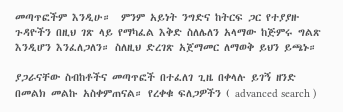መጣጥፎችም እንዲሁ።  ምንም አይነት ንግድና ከትርፍ ጋር የተያያዙ ጉዳዮችን በዚህ ገጽ ላይ የማካፈል እቅድ ስለሌለን አላማው ከጅምሩ ግልጽ እንዲሆን እንፈለጋለን። ስለዚህ ድረገጽ አጀማመር ለማወቅ ይህን ይጫኑ።

ያጋራናቸው ስብከቶችና መጣጥፎች በተፈለገ ጊዜ በቀላሉ ይገኝ ዘንድ በመልክ መልኩ አስቀምጠናል። የረቀቁ ፍለጋዎችን ( advanced search )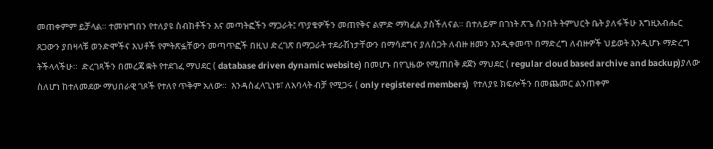መጠቀምም ይቻላል። ተመዝግበን የተለያዩ ስብከቶችን እና መጣትፎችን ማጋራት፤ ጥያቄዎችን መጠየቅና ልምድ ማካፈል ያስችለናል። በተለይም በገነት ጽጌ ሰንበት ትምህርት ቤት ያለፋችሁ እግዚአብሔር ጸጋውን ያበዛላቹ ወንድሞችና እህቶች የምትጽፏቸውን መጣጥፎች በዚህ ድረገጽ በማጋራት ተደራሽነታቸውን በማሳደግና ያለስጋት ለብዙ ዘመን እንዲቀመጥ በማድረግ ለብዙዎች ህይወት እንዲሆኑ ማድረግ ትችላላችሁ።  ድረገጻችን በመረጃ ቋት የተደገፈ ማህደር ( database driven dynamic website) በመሆኑ በየጊዜው የሚጠበቅ ደጀን ማህደር ( regular cloud based archive and backup)ያለው ስለሆነ ከተለመደው ማህበራዊ ገጾች የተለየ ጥቅም አለው።  እንዳስፈላጊነቱ፣ ለአባላት ብቻ የሚጋሩ ( only registered members)  የተለያዩ ክፍሎችን በመጨመር ልንጠቀም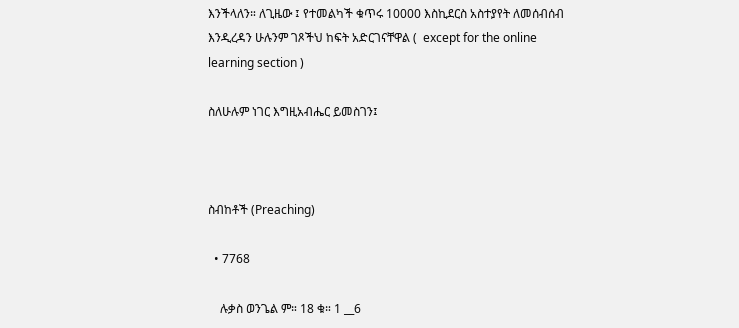እንችላለን። ለጊዜው ፤ የተመልካች ቁጥሩ 10000 እስኪደርስ አስተያየት ለመሰብሰብ እንዲረዳን ሁሉንም ገጾችህ ከፍት አድርገናቸዋል (  except for the online learning section )

ስለሁሉም ነገር እግዚአብሔር ይመስገን፤



ስብከቶች (Preaching)

  • 7768

    ሉቃስ ወንጌል ም። 18 ቁ። 1 __6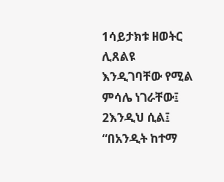1ሳይታክቱ ዘወትር  ሊጸልዩ  እንዲገባቸው የሚል ምሳሌ ነገራቸው፤ 2እንዲህ ሲል፤  “በአንዲት ከተማ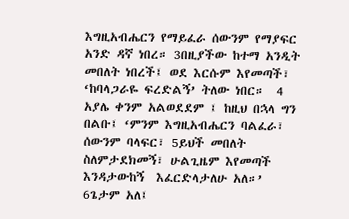እግዚአብሔርን የማይፈራ ሰውንም የማያፍር አንድ ዳኛ ነበረ። 3በዚያችው ከተማ አንዲት መበለት ነበረች፤ ወደ እርሱም እየመጣች፣ ‘ከባላጋራዬ ፍረድልኝ’ ትለው ነበር።  4 አያሌ ቀንም አልወደደም ፤ ከዚህ በኋላ ግን በልቡ፤ ‘ምንም እግዚአብሔርን ባልፈራ፣ ሰውንም ባላፍር፣ 5ይህች መበለት ስለምታደክመኝ፣ ሁልጊዜም እየመጣች እንዳታውከኝ  እፈርድላታለሁ አለ።’  6ጌታም አለ፤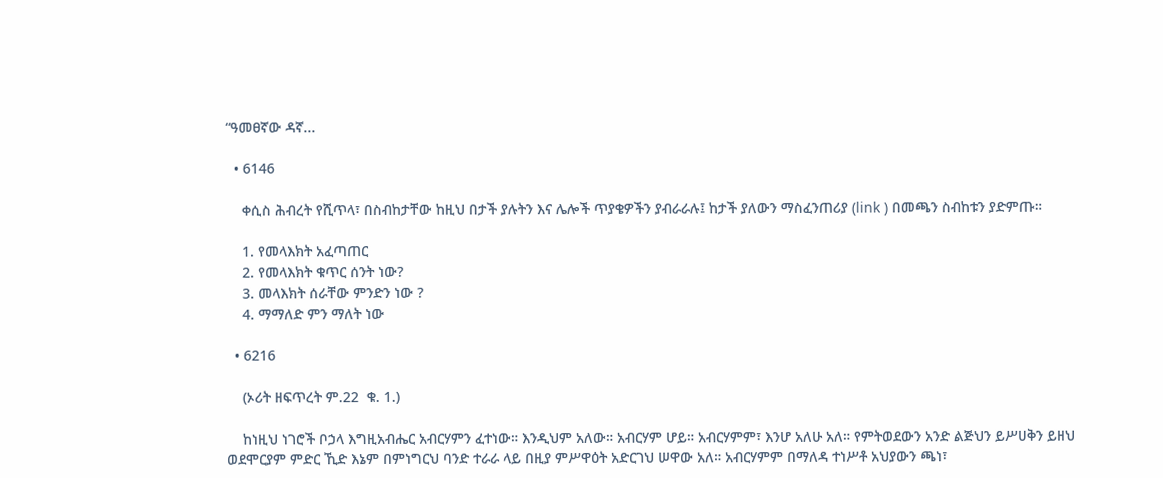“ዓመፀኛው ዳኛ...

  • 6146

    ቀሲስ ሕብረት የሺጥላ፣ በስብከታቸው ከዚህ በታች ያሉትን እና ሌሎች ጥያቄዎችን ያብራራሉ፤ ከታች ያለውን ማስፈንጠሪያ (link ) በመጫን ስብከቱን ያድምጡ።

    1. የመላእክት አፈጣጠር
    2. የመላእክት ቁጥር ሰንት ነው?
    3. መላእክት ሰራቸው ምንድን ነው ?
    4. ማማለድ ምን ማለት ነው

  • 6216

    (ኦሪት ዘፍጥረት ም.22  ቁ. 1.)

    ከነዚህ ነገሮች ቦኃላ እግዚአብሔር አብርሃምን ፈተነው። እንዲህም አለው። አብርሃም ሆይ። አብርሃምም፣ እንሆ አለሁ አለ። የምትወደውን አንድ ልጅህን ይሥሀቅን ይዘህ ወደሞርያም ምድር ኺድ እኔም በምነግርህ ባንድ ተራራ ላይ በዚያ ምሥዋዕት አድርገህ ሠዋው አለ። አብርሃምም በማለዳ ተነሥቶ አህያውን ጫነ፣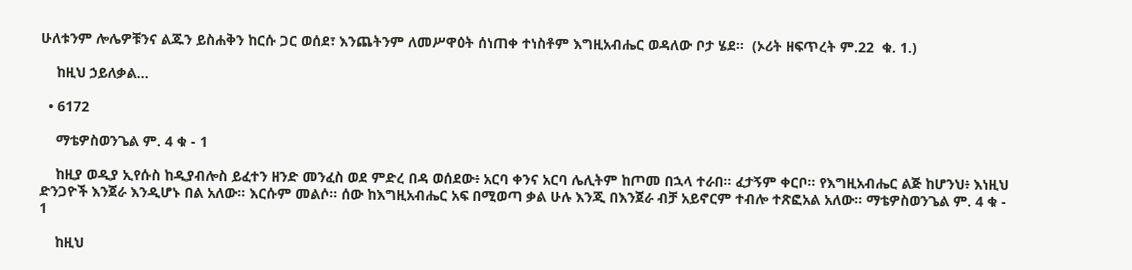ሁለቱንም ሎሌዎቹንና ልጁን ይስሐቅን ከርሱ ጋር ወሰደ፣ እንጨትንም ለመሥዋዕት ሰነጠቀ ተነስቶም እግዚአብሔር ወዳለው ቦታ ሄደ።  (ኦሪት ዘፍጥረት ም.22  ቁ. 1.)

    ከዚህ ኃይለቃል...

  • 6172

    ማቴዎስወንጌል ም. 4 ቁ - 1

    ከዚያ ወዲያ ኢየሱስ ከዲያብሎስ ይፈተን ዘንድ መንፈስ ወደ ምድረ በዳ ወሰደው፥ አርባ ቀንና አርባ ሌሊትም ከጦመ በኋላ ተራበ። ፈታኝም ቀርቦ። የእግዚአብሔር ልጅ ከሆንህ፥ እነዚህ ድንጋዮች እንጀራ እንዲሆኑ በል አለው። እርሱም መልሶ። ሰው ከእግዚአብሔር አፍ በሚወጣ ቃል ሁሉ እንጂ በእንጀራ ብቻ አይኖርም ተብሎ ተጽፎአል አለው። ማቴዎስወንጌል ም. 4 ቁ - 1

    ከዚህ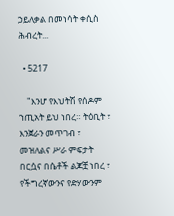ኃይለቃል በመነሳት ቀሲስ ሕብረት...

  • 5217

    "እንሆ የእህትሽ የሰዶም ኀጢአት ይህ ነበረ። ትዕቢት ፣ እንጀራን መጥገብ ፣ መዝለልና ሥራ ምፍታት በርሷና በሴቶች ልጆቿ ነበረ ፣ የችግረኛውንና የድሃውንም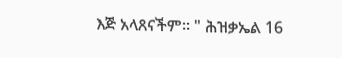እጅ አላጸናችም። " ሕዝቃኤል 16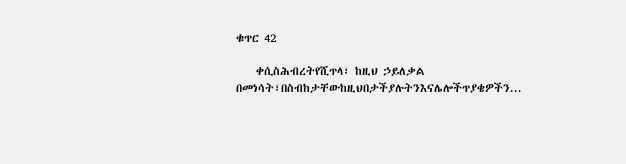ቁጥር 42

    ቀሲስሕብረትየሺጥላ፣ ከዚህ ኃይለቃል በመነሳት፣በስብከታቸውከዚህበታችያሉትንእናሌሎችጥያቄዎችን...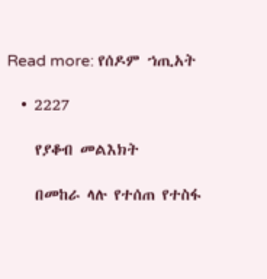Read more: የሰዶም ኀጢአት

  • 2227

    የያቆብ መልእክት

    በመከራ ላሉ የተሰጠ የተስፋ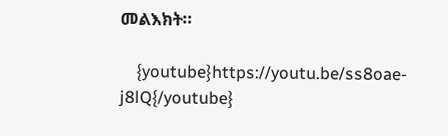መልእክት።

    {youtube}https://youtu.be/ss8oae-j8lQ{/youtube}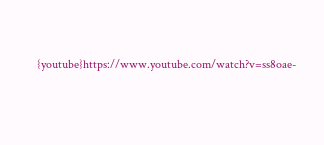{youtube}https://www.youtube.com/watch?v=ss8oae-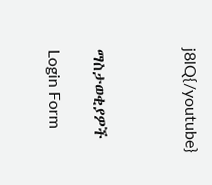j8lQ{/youtube}



ማስታወቂያዎች

Login Form